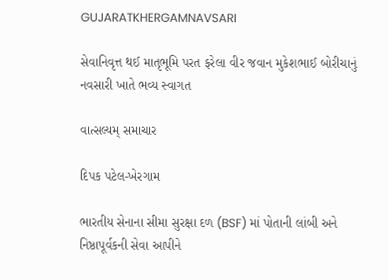GUJARATKHERGAMNAVSARI

સેવાનિવૃત્ત થઈ માતૃભૂમિ પરત ફરેલા વીર જવાન મુકેશભાઈ બોરીચાનું નવસારી ખાતે ભવ્ય સ્વાગત

વાત્સલ્યમ્ સમાચાર

દિપક પટેલ-ખેરગામ

ભારતીય સેનાના સીમા સુરક્ષા દળ (BSF) માં પોતાની લાંબી અને નિષ્ઠાપૂર્વકની સેવા આપીને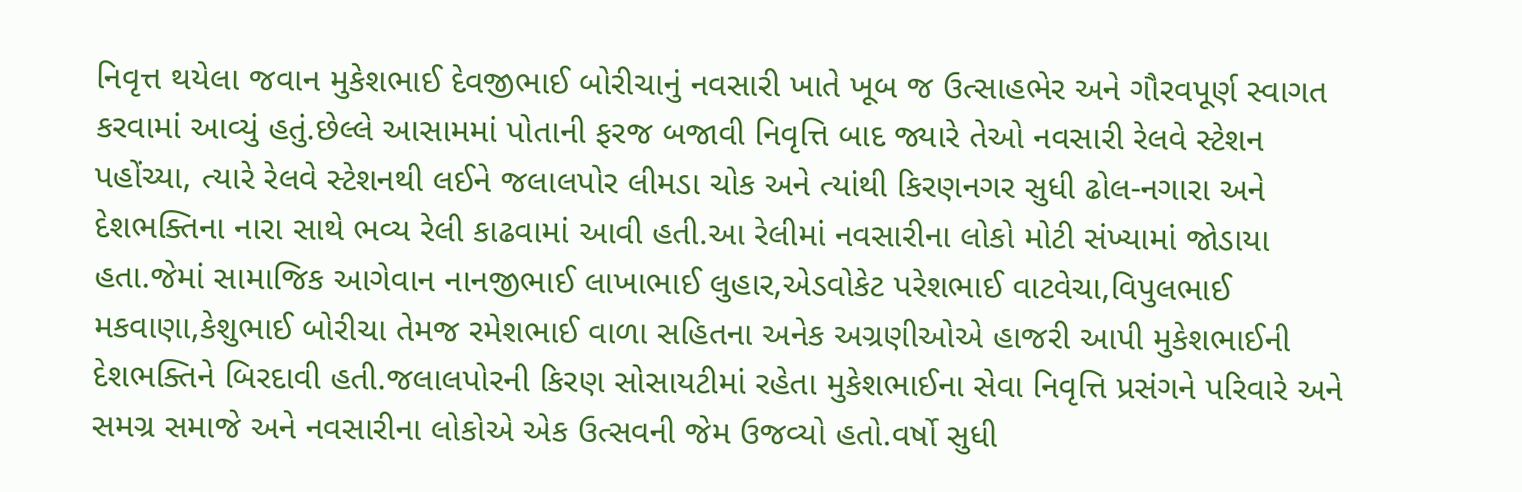નિવૃત્ત થયેલા જવાન મુકેશભાઈ દેવજીભાઈ બોરીચાનું નવસારી ખાતે ખૂબ જ ઉત્સાહભેર અને ગૌરવપૂર્ણ સ્વાગત કરવામાં આવ્યું હતું.છેલ્લે આસામમાં પોતાની ફરજ બજાવી નિવૃત્તિ બાદ જ્યારે તેઓ નવસારી રેલવે સ્ટેશન પહોંચ્યા, ત્યારે રેલવે સ્ટેશનથી લઈને જલાલપોર લીમડા ચોક અને ત્યાંથી કિરણનગર સુધી ઢોલ-નગારા અને દેશભક્તિના નારા સાથે ભવ્ય રેલી કાઢવામાં આવી હતી.આ રેલીમાં નવસારીના લોકો મોટી સંખ્યામાં જોડાયા હતા.જેમાં સામાજિક આગેવાન નાનજીભાઈ લાખાભાઈ લુહાર,એડવોકેટ પરેશભાઈ વાટવેચા,વિપુલભાઈ મકવાણા,કેશુભાઈ બોરીચા તેમજ રમેશભાઈ વાળા સહિતના અનેક અગ્રણીઓએ હાજરી આપી મુકેશભાઈની દેશભક્તિને બિરદાવી હતી.જલાલપોરની કિરણ સોસાયટીમાં રહેતા મુકેશભાઈના સેવા નિવૃત્તિ પ્રસંગને પરિવારે અને સમગ્ર સમાજે અને નવસારીના લોકોએ એક ઉત્સવની જેમ ઉજવ્યો હતો.વર્ષો સુધી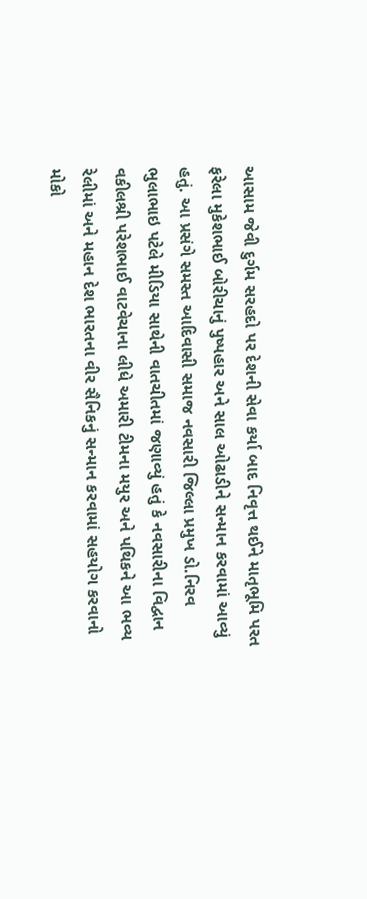આસામ જેવી દુર્ગમ સરહદો પર દેશની સેવા કર્યા બાદ નિવૃત્ત થઈને માતૃભૂમિ પરત ફરેલા મુકેશભાઈ બોરીચાનું પુષ્પહાર અને સાલ ઓઢાડીને સન્માન કરવામાં આવ્યું હતું. આ પ્રસંગે સમસ્ત આદિવાસી સમાજ નવસારી જિલ્લા પ્રમુખ ડો.નિરવ ભુલાભાઇ પટેલે મીડિયા સાથેની વાતચીતમાં જણાવ્યું હતું કે નવસારીના વિદ્વાન વકીલશ્રી પરેશભાઈ વાટવેચાના લીધે અમારી ટીમના મયુર અને પથિકને આ ભવ્ય રેલીમાં અને મહાન દેશ ભારતના વીર સૈનિકનું સન્માન કરવામાં સહયોગ કરવાનો મોકો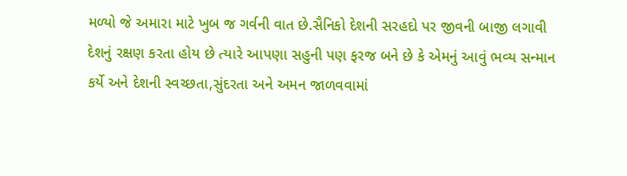મળ્યો જે અમારા માટે ખુબ જ ગર્વની વાત છે.સૈનિકો દેશની સરહદો પર જીવની બાજી લગાવી દેશનું રક્ષણ કરતા હોય છે ત્યારે આપણા સહુની પણ ફરજ બને છે કે એમનું આવું ભવ્ય સન્માન કર્યે અને દેશની સ્વચ્છતા,સુંદરતા અને અમન જાળવવામાં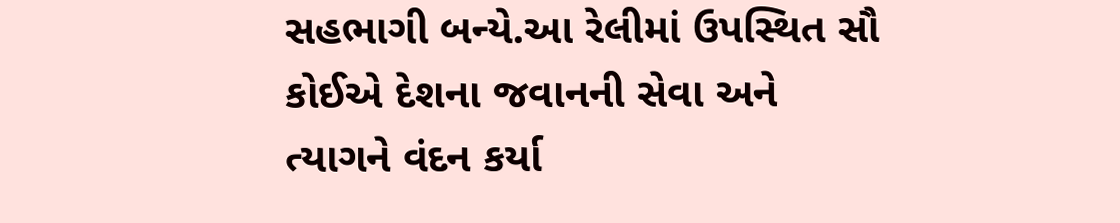સહભાગી બન્યે.આ રેલીમાં ઉપસ્થિત સૌ કોઈએ દેશના જવાનની સેવા અને ત્યાગને વંદન કર્યા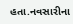હતા.નવસારીના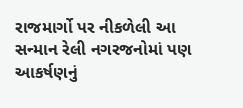રાજમાર્ગો પર નીકળેલી આ સન્માન રેલી નગરજનોમાં પણ આકર્ષણનું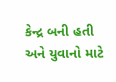કેન્દ્ર બની હતી અને યુવાનો માટે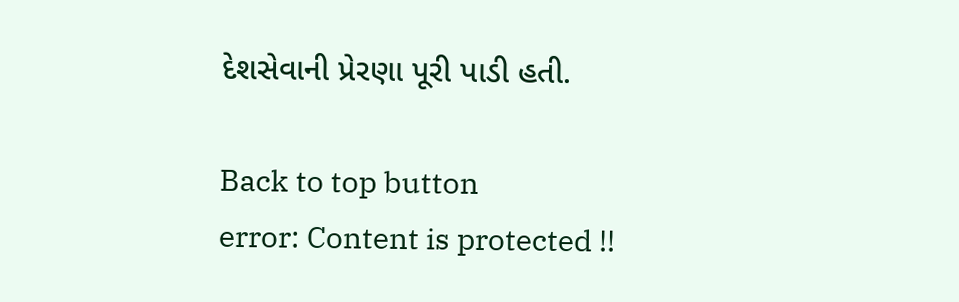દેશસેવાની પ્રેરણા પૂરી પાડી હતી.

Back to top button
error: Content is protected !!